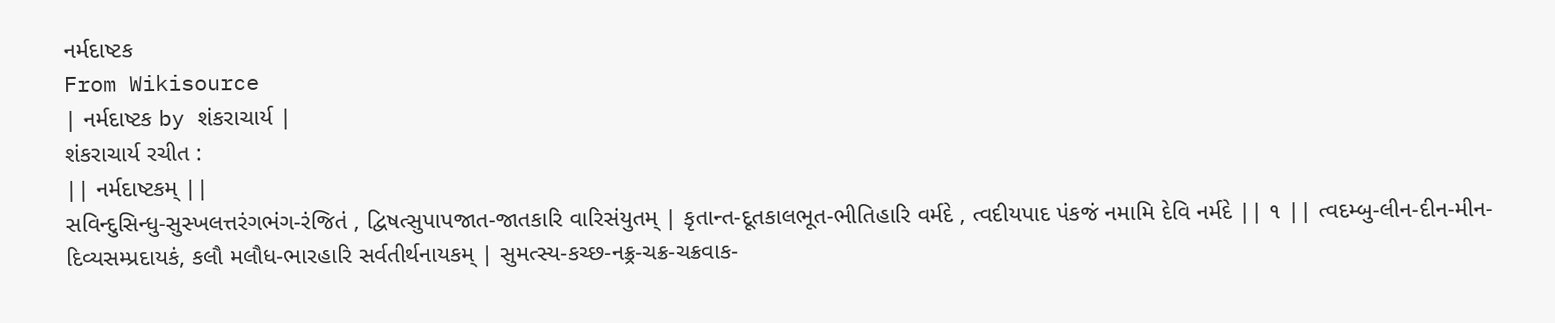નર્મદાષ્ટક
From Wikisource
| નર્મદાષ્ટક by શંકરાચાર્ય |
શંકરાચાર્ય રચીત :
|| નર્મદાષ્ટકમ્ ||
સવિન્દુસિન્ધુ-સુસ્ખલત્તરંગભંગ-રંજિતં , દ્વિષત્સુપાપજાત-જાતકારિ વારિસંયુતમ્ | કૃતાન્ત-દૂતકાલભૂત-ભીતિહારિ વર્મદે , ત્વદીયપાદ પંકજં નમામિ દેવિ નર્મદે || ૧ || ત્વદમ્બુ-લીન-દીન-મીન-દિવ્યસમ્પ્રદાયકં, કલૌ મલૌધ-ભારહારિ સર્વતીર્થનાયકમ્ | સુમત્સ્ય-કચ્છ-નક્ર્ર-ચક્ર-ચક્રવાક-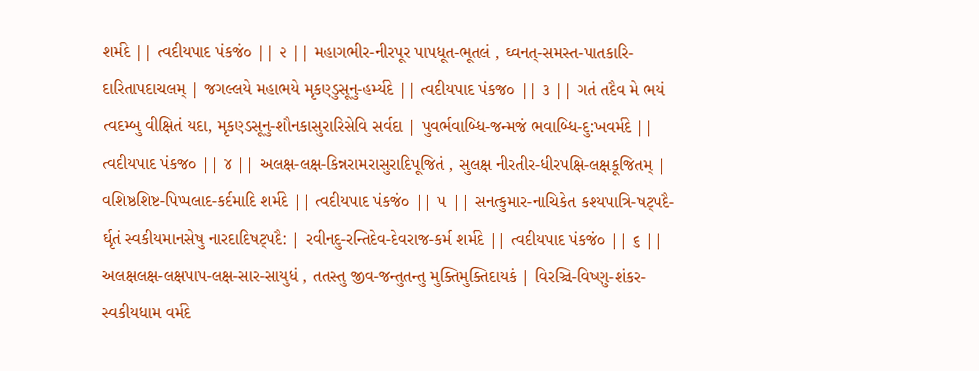શર્મદે || ત્વદીયપાદ પંકજં૦ || ૨ || મહાગભીર-નીરપૂર પાપધૂત-ભૂતલં , ઘ્વનત્-સમસ્ત-પાતકારિ-દારિતાપદાચલમ્ | જગલ્લયે મહાભયે મૃકણ્ડુસૂનુ-હર્મ્યદે || ત્વદીયપાદ પંકજ૦ || ૩ || ગતં તદૈવ મે ભયં ત્વદમ્બુ વીક્ષિતં યદા, મૃકણ્ડસૂનુ-શૌનકાસુરારિસેવિ સર્વદા | પુવર્ભવાબ્ધિ-જન્મજં ભવાબ્ધિ-દુ:ખવર્મદે || ત્વદીયપાદ પંકજ૦ || ૪ || અલક્ષ-લક્ષ-કિન્નરામરાસુરાદિપૂજિતં , સુલક્ષ નીરતીર-ધીરપક્ષિ-લક્ષકૂજિતમ્ | વશિષ્ઠશિષ્ટ-પિપ્પલાદ-કર્દમાદિ શર્મદે || ત્વદીયપાદ પંકજં૦ || ૫ || સનત્કુમાર-નાચિકેત કશ્યપાત્રિ-ષટ્પદૈ- ર્ઘૃતં સ્વકીયમાનસેષુ નારદાદિષટ્પદૈ: | રવીનદુ-રન્તિદેવ-દેવરાજ-કર્મ શર્મદે || ત્વદીયપાદ પંકજં૦ || ૬ || અલક્ષલક્ષ-લક્ષપાપ-લક્ષ-સાર-સાયુધં , તતસ્તુ જીવ-જન્તુતન્તુ મુક્તિમુક્તિદાયકં | વિરઞ્ચિ-વિષ્ણુ-શંકર-સ્વકીયધામ વર્મદે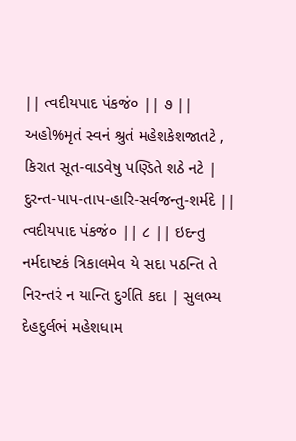|| ત્વદીયપાદ પંકજં૦ || ૭ || અહો%મૃતં સ્વનં શ્રુતં મહેશકેશજાતટે , કિરાત સૂત-વાડવેષુ પણ્ડિતે શઠે નટે | દુરન્ત-પાપ-તાપ-હારિ-સર્વજન્તુ-શર્મદે || ત્વદીયપાદ પંકજં૦ || ૮ || ઇદન્તુ નર્મદાષ્ટકં ત્રિકાલમેવ યે સદા પઠન્તિ તે નિરન્તરં ન યાન્તિ દુર્ગતિ કદા | સુલભ્ય દેહદુર્લભં મહેશધામ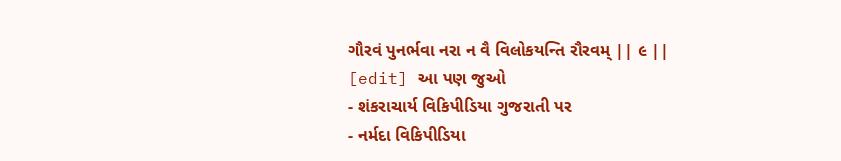ગૌરવં પુનર્ભવા નરા ન વૈ વિલોકયન્તિ રૌરવમ્ || ૯ ||
[edit] આ પણ જુઓ
- શંકરાચાર્ય વિકિપીડિયા ગુજરાતી પર
- નર્મદા વિકિપીડિયા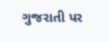ગુજરાતી પર